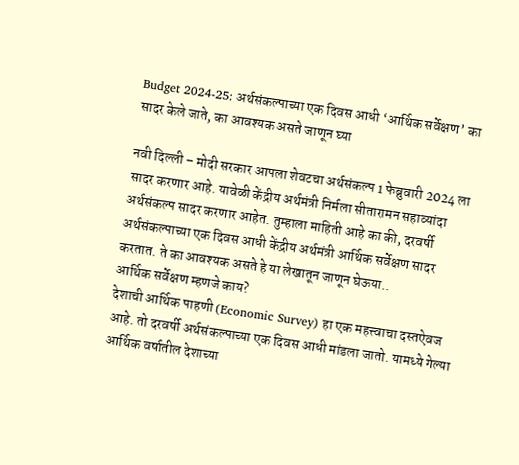Budget 2024-25: अर्थसंकल्पाच्या एक दिवस आधी ‘आर्थिक सर्वेक्षण’ का सादर केले जाते, का आवश्यक असते जाणून घ्या

नवी दिल्ली – मोदी सरकार आपला शेवटचा अर्थसंकल्प 1 फेब्रुवारी 2024 ला सादर करणार आहे. यावेळी केंद्रीय अर्थमंत्री निर्मला सीतारामन सहाव्यांदा अर्थसंकल्प सादर करणार आहेत. तुम्हाला माहिती आहे का की, दरवर्षी अर्थसंकल्पाच्या एक दिवस आधी केंद्रीय अर्थमंत्री आर्थिक सर्वेक्षण सादर करतात. ते का आवश्यक असते हे या लेखातून जाणून घेऊया..
आर्थिक सर्वेक्षण म्हणजे काय?
देशाची आर्थिक पाहणी (Economic Survey) हा एक महत्त्वाचा दस्तऐवज आहे. तो दरवर्षी अर्थसंकल्पाच्या एक दिवस आधी मांडला जातो. यामध्ये गेल्या आर्थिक वर्षातील देशाच्या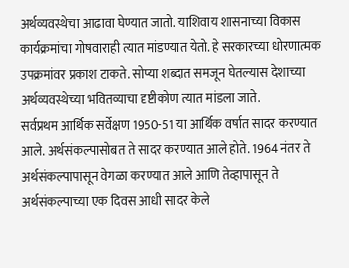अर्थव्यवस्थेचा आढावा घेण्यात जातो. याशिवाय शासनाच्या विकास कार्यक्रमांचा गोषवाराही त्यात मांडण्यात येतो. हे सरकारच्या धोरणात्मक उपक्रमांवर प्रकाश टाकते. सोप्या शब्दात समजून घेतल्यास देशाच्या अर्थव्यवस्थेच्या भवितव्याचा दृष्टीकोण त्यात मांडला जाते.
सर्वप्रथम आर्थिक सर्वेक्षण 1950-51 या आर्थिक वर्षात सादर करण्यात आले. अर्थसंकल्पासोबत ते सादर करण्यात आले होते. 1964 नंतर ते अर्थसंकल्पापासून वेगळा करण्यात आले आणि तेव्हापासून ते अर्थसंकल्पाच्या एक दिवस आधी सादर केले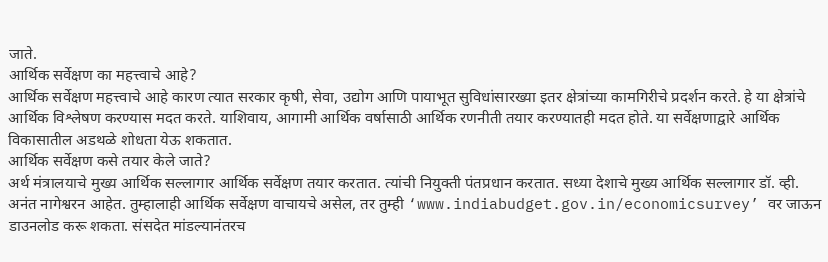जाते.
आर्थिक सर्वेक्षण का महत्त्वाचे आहे?
आर्थिक सर्वेक्षण महत्त्वाचे आहे कारण त्यात सरकार कृषी, सेवा, उद्योग आणि पायाभूत सुविधांसारख्या इतर क्षेत्रांच्या कामगिरीचे प्रदर्शन करते. हे या क्षेत्रांचे आर्थिक विश्लेषण करण्यास मदत करते. याशिवाय, आगामी आर्थिक वर्षासाठी आर्थिक रणनीती तयार करण्यातही मदत होते. या सर्वेक्षणाद्वारे आर्थिक विकासातील अडथळे शोधता येऊ शकतात.
आर्थिक सर्वेक्षण कसे तयार केले जाते?
अर्थ मंत्रालयाचे मुख्य आर्थिक सल्लागार आर्थिक सर्वेक्षण तयार करतात. त्यांची नियुक्ती पंतप्रधान करतात. सध्या देशाचे मुख्य आर्थिक सल्लागार डॉ. व्ही. अनंत नागेश्वरन आहेत. तुम्हालाही आर्थिक सर्वेक्षण वाचायचे असेल, तर तुम्ही ‘www.indiabudget.gov.in/economicsurvey’ वर जाऊन डाउनलोड करू शकता. संसदेत मांडल्यानंतरच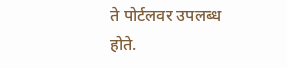ते पोर्टलवर उपलब्ध होते.